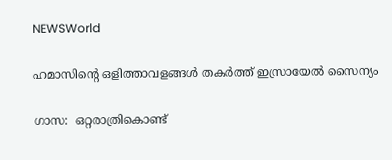NEWSWorld

ഹമാസിന്റെ ഒളിത്താവളങ്ങൾ തകർത്ത് ഇസ്രായേല്‍ സൈന്യം

ഗാസ:  ഒറ്റരാത്രികൊണ്ട്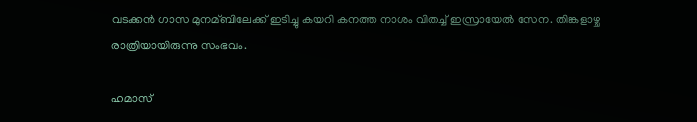വടക്കൻ ഗാസ മുനമ്ബിലേക്ക് ഇടിച്ചു കയറി കനത്ത നാശം വിതച്ച് ഇസ്രായേൽ സേന. തിങ്കളാഴ്ച രാത്രിയായിരുന്നു സംഭവം.

ഹമാസ്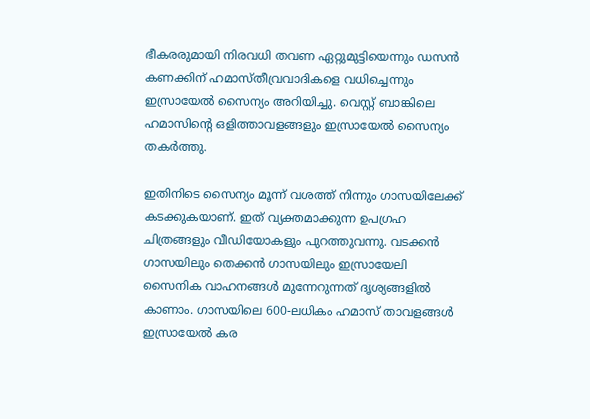ഭീകരരുമായി നിരവധി തവണ ഏറ്റുമുട്ടിയെന്നും ഡസൻ കണക്കിന് ഹമാസ്തീവ്രവാദികളെ വധിച്ചെന്നും ഇസ്രായേൽ സൈന്യം അറിയിച്ചു. വെസ്റ്റ് ബാങ്കിലെ ഹമാസിന്റെ ഒളിത്താവളങ്ങളും ഇസ്രായേല്‍ സൈന്യം തകര്‍ത്തു.

ഇതിനിടെ സൈന്യം മൂന്ന് വശത്ത് നിന്നും ഗാസയിലേക്ക് കടക്കുകയാണ്. ഇത് വ്യക്തമാക്കുന്ന ഉപഗ്രഹ ചിത്രങ്ങളും വീഡിയോകളും പുറത്തുവന്നു. വടക്കന്‍ ഗാസയിലും തെക്കന്‍ ഗാസയിലും ഇസ്രായേലി സൈനിക വാഹനങ്ങള്‍ മുന്നേറുന്നത് ദൃശ്യങ്ങളില്‍ കാണാം. ഗാസയിലെ 600-ലധികം ഹമാസ് താവളങ്ങള്‍ ഇസ്രായേല്‍ കര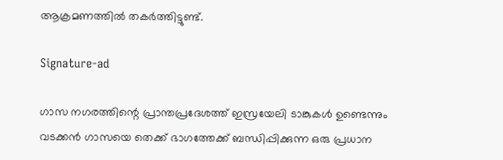ആക്രമണത്തില്‍ തകര്‍ത്തിട്ടുണ്ട്.

Signature-ad

ഗാസ നഗരത്തിന്റെ പ്രാന്തപ്രദേശത്ത് ഇസ്രയേലി ടാങ്കുകള്‍ ഉണ്ടെന്നും വടക്കൻ ഗാസയെ തെക്ക് ഭാഗത്തേക്ക് ബന്ധിപ്പിക്കുന്ന ഒരു പ്രധാന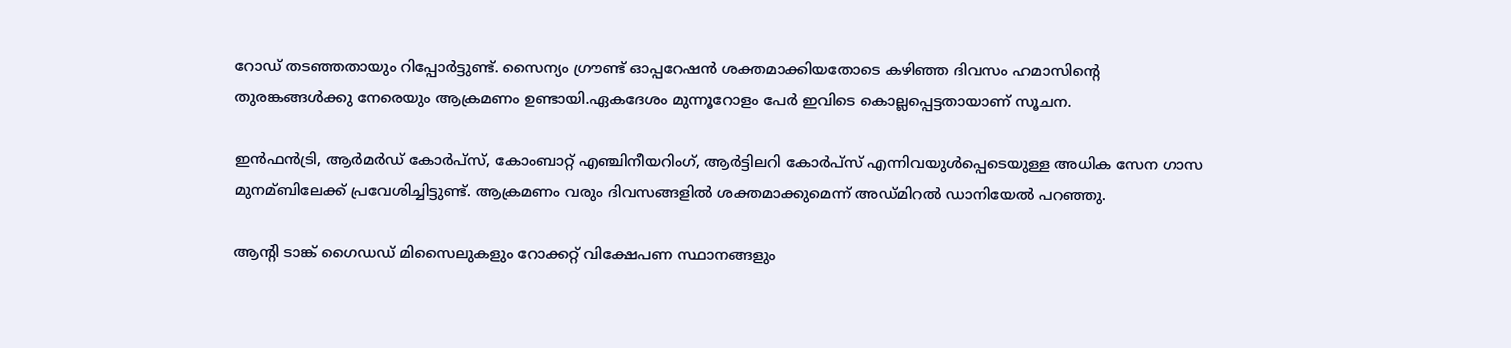റോഡ് തടഞ്ഞതായും റിപ്പോർട്ടുണ്ട്. സൈന്യം ഗ്രൗണ്ട് ഓപ്പറേഷൻ ശക്തമാക്കിയതോടെ കഴിഞ്ഞ ദിവസം ഹമാസിന്റെ തുരങ്കങ്ങൾക്കു നേരെയും ആക്രമണം ഉണ്ടായി.ഏകദേശം മുന്നൂറോളം പേർ ഇവിടെ കൊല്ലപ്പെട്ടതായാണ് സൂചന.

ഇന്‍ഫന്‍ട്രി, ആര്‍മര്‍ഡ് കോര്‍പ്‌സ്, കോംബാറ്റ് എഞ്ചിനീയറിംഗ്, ആര്‍ട്ടിലറി കോര്‍പ്‌സ് എന്നിവയുള്‍പ്പെടെയുള്ള അധിക സേന ഗാസ മുനമ്ബിലേക്ക് പ്രവേശിച്ചിട്ടുണ്ട്. ആക്രമണം വരും ദിവസങ്ങളിൽ ശക്തമാക്കുമെന്ന് അഡ്മിറല്‍ ഡാനിയേല്‍ പറഞ്ഞു.

ആന്റി ടാങ്ക് ഗൈഡഡ് മിസൈലുകളും റോക്കറ്റ് വിക്ഷേപണ സ്ഥാനങ്ങളും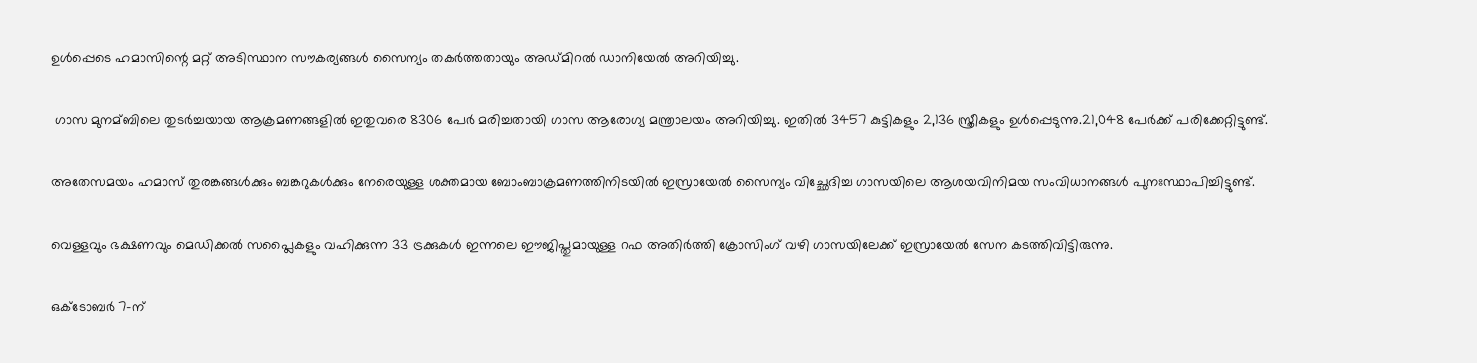ഉൾപ്പെടെ ഹമാസിന്റെ മറ്റ് അടിസ്ഥാന സൗകര്യങ്ങൾ സൈന്യം തകര്‍ത്തതായും അഡ്മിറൽ ഡാനിയേൽ അറിയിച്ചു.

 ഗാസ മുനമ്ബിലെ തുടര്‍ച്ചയായ ആക്രമണങ്ങളില്‍ ഇതുവരെ 8306 പേര്‍ മരിച്ചതായി ഗാസ ആരോഗ്യ മന്ത്രാലയം അറിയിച്ചു. ഇതില്‍ 3457 കുട്ടികളും 2,136 സ്ത്രീകളും ഉള്‍പ്പെടുന്നു.21,048 പേര്‍ക്ക് പരിക്കേറ്റിട്ടുണ്ട്.

അതേസമയം ഹമാസ് തുരങ്കങ്ങള്‍ക്കും ബങ്കറുകള്‍ക്കും നേരെയുള്ള ശക്തമായ ബോംബാക്രമണത്തിനിടയില്‍ ഇസ്രായേല്‍ സൈന്യം വിച്ഛേദിച്ച ഗാസയിലെ ആശയവിനിമയ സംവിധാനങ്ങള്‍ പുനഃസ്ഥാപിച്ചിട്ടുണ്ട്.

വെള്ളവും ഭക്ഷണവും മെഡിക്കല്‍ സപ്ലൈകളും വഹിക്കുന്ന 33 ട്രക്കുകള്‍ ഇന്നലെ ഈജിപ്തുമായുള്ള റഫ അതിര്‍ത്തി ക്രോസിംഗ് വഴി ഗാസയിലേക്ക് ഇസ്രായേൽ സേന കടത്തിവിട്ടിരുന്നു.

ഒക്ടോബർ 7-ന്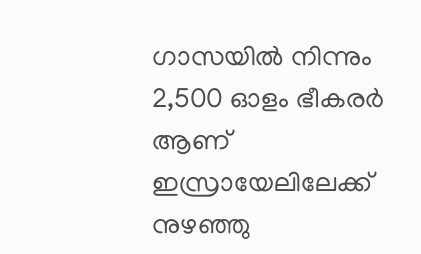ഗാസയില്‍ നിന്നും   2,500 ഓളം ഭീകരര്‍ ആണ് ഇസ്രായേലിലേക്ക് നുഴഞ്ഞു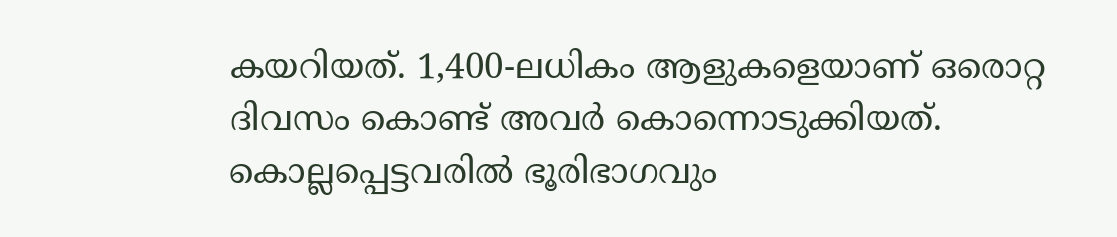കയറിയത്. 1,400-ലധികം ആളുകളെയാണ് ഒരൊറ്റ ദിവസം കൊണ്ട് അവർ കൊന്നൊടുക്കിയത്. കൊല്ലപ്പെട്ടവരിൽ ഭൂരിഭാഗവും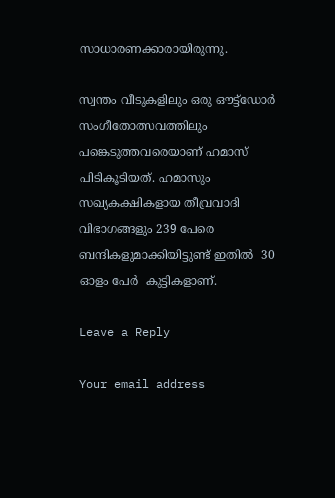സാധാരണക്കാരായിരുന്നു.

സ്വന്തം വീടുകളിലും ഒരു ഔട്ട്ഡോര്‍ സംഗീതോത്സവത്തിലും പങ്കെടുത്തവരെയാണ് ഹമാസ് പിടികൂടിയത്. ഹമാസും സഖ്യകക്ഷികളായ തീവ്രവാദി വിഭാഗങ്ങളും 239 പേരെ ബന്ദികളുമാക്കിയിട്ടുണ്ട് ഇതില്‍  30 ഓളം പേർ  കുട്ടികളാണ്.

Leave a Reply

Your email address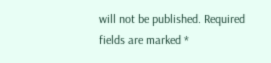will not be published. Required fields are marked *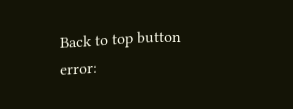Back to top button
error: